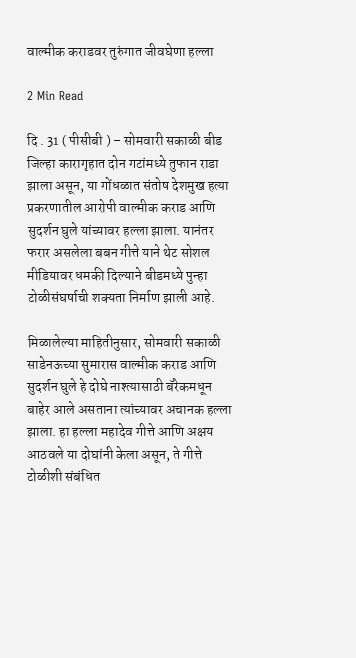वाल्मीक कराडवर तुरुंगात जीवघेणा हल्ला

2 Min Read

दि . 31 ( पीसीबी ) – सोमवारी सकाळी बीड जिल्हा कारागृहात दोन गटांमध्ये तुफान राडा झाला असून, या गोंधळात संतोष देशमुख हत्या प्रकरणातील आरोपी वाल्मीक कराड आणि सुदर्शन घुले यांच्यावर हल्ला झाला. यानंतर फरार असलेला बबन गीत्ते याने थेट सोशल मीडियावर धमकी दिल्याने बीडमध्ये पुन्हा टोळीसंघर्षाची शक्यता निर्माण झाली आहे.

मिळालेल्या माहितीनुसार, सोमवारी सकाळी साडेनऊच्या सुमारास वाल्मीक कराड आणि सुदर्शन घुले हे दोघे नाश्त्यासाठी बॅरेकमधून बाहेर आले असताना त्यांच्यावर अचानक हल्ला झाला. हा हल्ला महादेव गीत्ते आणि अक्षय आठवले या दोघांनी केला असून, ते गीत्ते टोळीशी संबंधित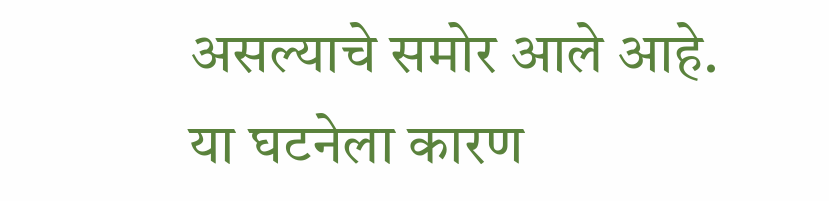असल्याचे समोर आले आहे. या घटनेला कारण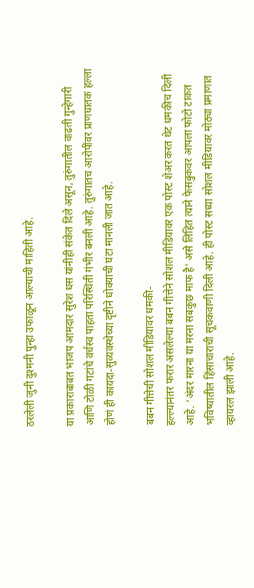ठरलेली जुनी दुश्मनी पुन्हा उफाळून आल्याची माहिती आहे.

या प्रकाराबाबत भाजप आमदार सुरेश धस यांनीही संकेत दिले असून, तुरुंगातील वाढती गुन्हेगारी आणि टोळी गटांचे वर्चस्व पाहता परिस्थिती गंभीर बनली आहे. तुरुंगातच आरोपींवर प्राणघातक हल्ला होणं ही कायदा-सुव्यवस्थेच्या दृष्टीने धोक्याची घंटा मानली जात आहे.

बबन गीत्तेची सोशल मीडियावर धमकी-
हल्ल्यानंतर फरार असलेल्या बबन गीत्तेने सोशल मीडियावर एक पोस्ट शेअर करत थेट धमकीच दिली आहे. ‘अंदर मारना या मरना सबकुछ माफ है’ असे लिहित त्याने फेसबुकवर आपला फोटो टाकत भविष्यातील हिंसाचाराची सूचकवाणी दिली आहे. ही पोस्ट सध्या सोशल मीडियावर मोठ्या प्रमाणात व्हायरल झाली आहे.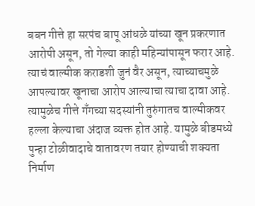बबन गीत्ते हा सरपंच बापू आंधळे यांच्या खून प्रकरणात आरोपी असून, तो गेल्या काही महिन्यांपासून फरार आहे. त्याचं वाल्मीक कराडशी जुनं वैर असून, त्याच्याचमुळे आपल्यावर खूनाचा आरोप आल्याचा त्याचा दावा आहे. त्यामुळेच गीत्ते गँगच्या सदस्यांनी तुरुंगातच वाल्मीकवर हल्ला केल्याचा अंदाज व्यक्त होत आहे. यामुळे बीडमध्ये पुन्हा टोळीवादाचे वातावरण तयार होण्याची शक्यता निर्माण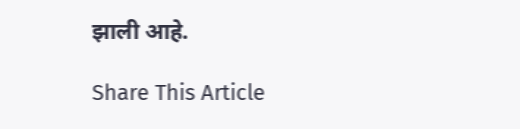झाली आहे.

Share This Article